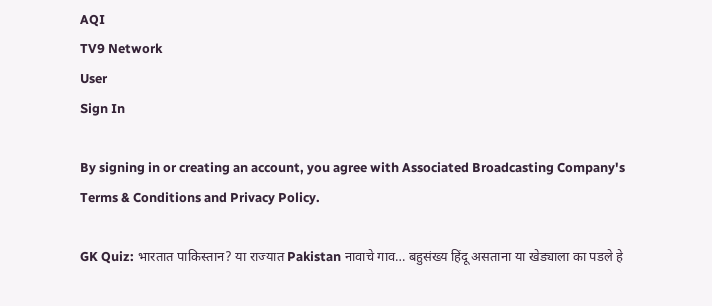AQI
TV9 Network
User
Sign In

By signing in or creating an account, you agree with Associated Broadcasting Company's Terms & Conditions and Privacy Policy.

GK Quiz: भारतात पाकिस्तान? या राज्यात Pakistan नावाचे गाव… बहुसंख्य हिंदू असताना या खेड्याला का पडले हे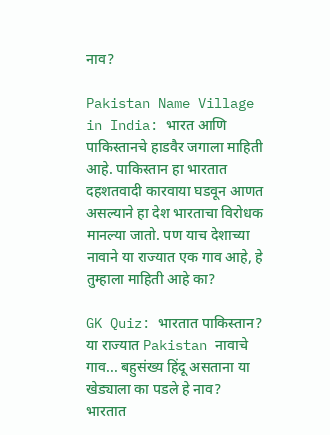नाव?

Pakistan Name Village in India: भारत आणि पाकिस्तानचे हाडवैर जगाला माहिती आहे. पाकिस्तान हा भारतात दहशतवादी कारवाया घडवून आणत असल्याने हा देश भारताचा विरोधक मानल्या जातो. पण याच देशाच्या नावाने या राज्यात एक गाव आहे, हे तुम्हाला माहिती आहे का?

GK Quiz: भारतात पाकिस्तान? या राज्यात Pakistan नावाचे गाव... बहुसंख्य हिंदू असताना या खेड्याला का पडले हे नाव?
भारतात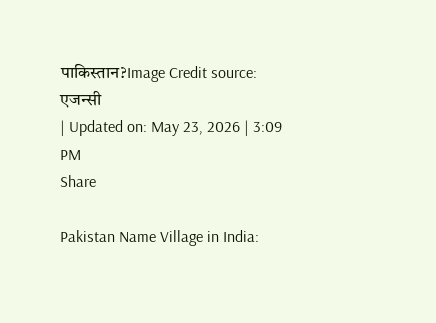पाकिस्तान?Image Credit source: एजन्सी
| Updated on: May 23, 2026 | 3:09 PM
Share

Pakistan Name Village in India: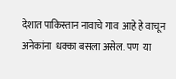देशात पाकिस्तान नावाचे गाव  आहे हे वाचून अनेकांना  धक्का बसला असेल. पण  या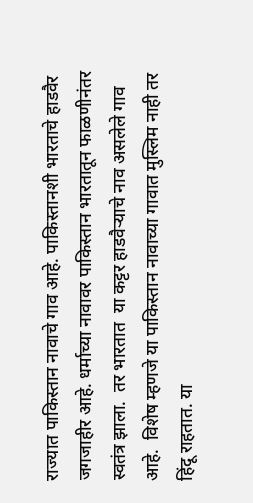राज्यात पाकिस्तान नावाचे गाव आहे. पाकिस्तानशी भारताचे हाडवैर जगजाहीर आहे. धर्माच्या नावावर पाकिस्तान भारतातून फाळणीनंतर स्वतंत्र झाला.  तर भारतात  या कट्टर हाडवैऱ्याचे नाव असलेले गाव आहे.  विशेष म्हणजे या पाकिस्तान नावाच्या गावात मुस्लिम नाही तर हिंदू राहतात. या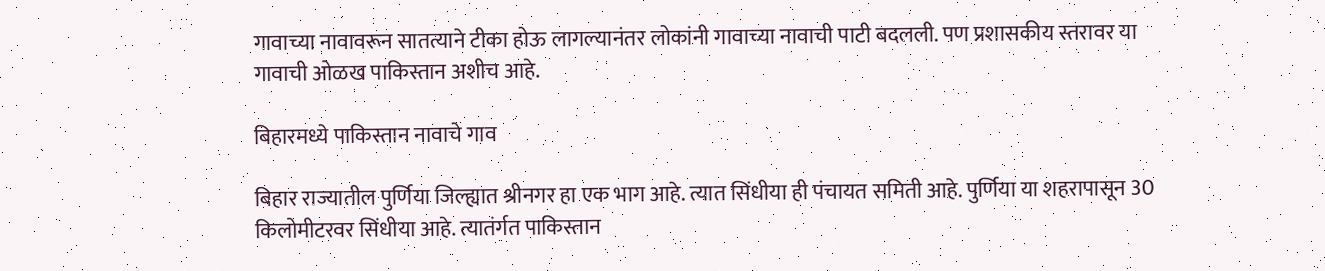गावाच्या नावावरून सातत्याने टीका होऊ लागल्यानंतर लोकांनी गावाच्या नावाची पाटी बदलली. पण प्रशासकीय स्तरावर या गावाची ओळख पाकिस्तान अशीच आहे.

बिहारमध्ये पाकिस्तान नावाचे गाव

बिहार राज्यातील पुर्णिया जिल्ह्यात श्रीनगर हा एक भाग आहे. त्यात सिंधीया ही पंचायत समिती आहे. पुर्णिया या शहरापासून 30 किलोमीटरवर सिंधीया आहे. त्यातंर्गत पाकिस्तान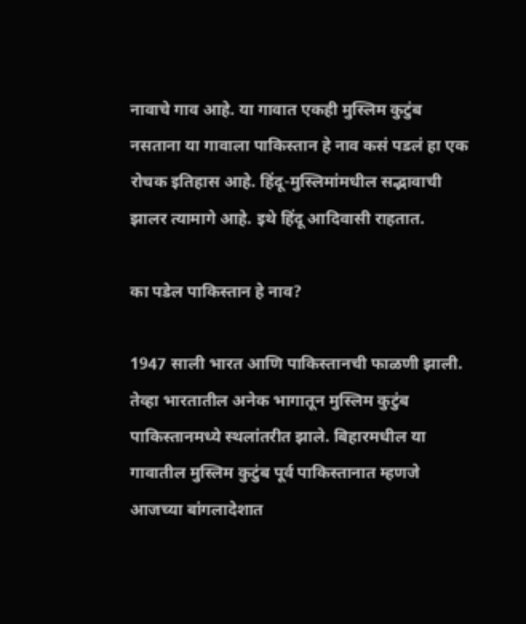नावाचे गाव आहे. या गावात एकही मुस्लिम कुटुंब नसताना या गावाला पाकिस्तान हे नाव कसं पडलं हा एक रोचक इतिहास आहे. हिंदू-मुस्लिमांमधील सद्भावाची झालर त्यामागे आहे. इथे हिंदू आदिवासी राहतात.

का पडेल पाकिस्तान हे नाव?

1947 साली भारत आणि पाकिस्तानची फाळणी झाली. तेव्हा भारतातील अनेक भागातून मुस्लिम कुटुंब पाकिस्तानमध्ये स्थलांतरीत झाले. बिहारमधील या गावातील मुस्लिम कुटुंब पूर्व पाकिस्तानात म्हणजे आजच्या बांगलादेशात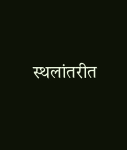स्थलांतरीत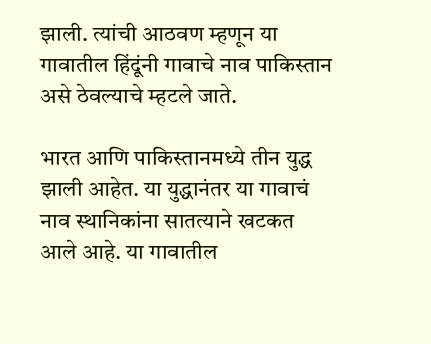झाली. त्यांची आठवण म्हणून या गावातील हिंदूंनी गावाचे नाव पाकिस्तान असे ठेवल्याचे म्हटले जाते.

भारत आणि पाकिस्तानमध्ये तीन युद्ध झाली आहेत. या युद्धानंतर या गावाचं नाव स्थानिकांना सातत्याने खटकत आले आहे. या गावातील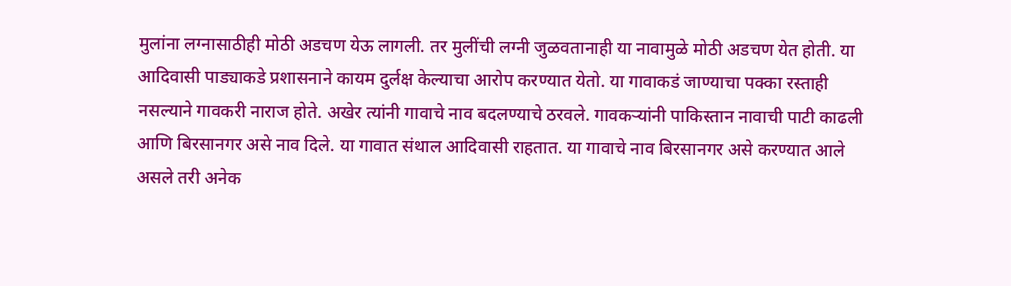मुलांना लग्नासाठीही मोठी अडचण येऊ लागली. तर मुलींची लग्नी जुळवतानाही या नावामुळे मोठी अडचण येत होती. या आदिवासी पाड्याकडे प्रशासनाने कायम दुर्लक्ष केल्याचा आरोप करण्यात येतो. या गावाकडं जाण्याचा पक्का रस्ताही नसल्याने गावकरी नाराज होते. अखेर त्यांनी गावाचे नाव बदलण्याचे ठरवले. गावकऱ्यांनी पाकिस्तान नावाची पाटी काढली आणि बिरसानगर असे नाव दिले. या गावात संथाल आदिवासी राहतात. या गावाचे नाव बिरसानगर असे करण्यात आले असले तरी अनेक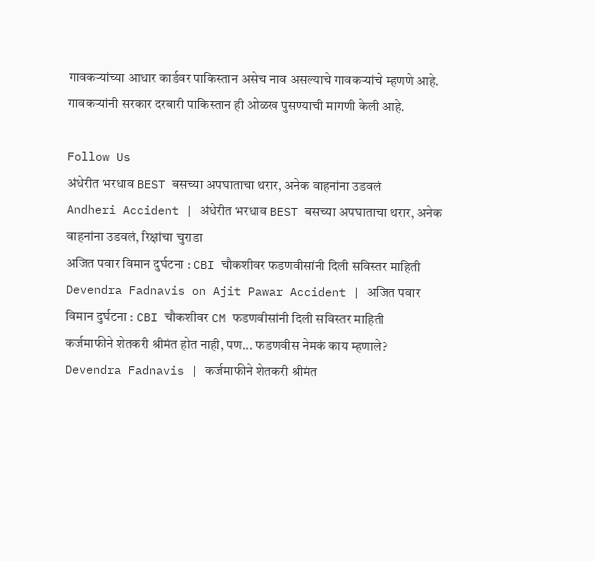गावकऱ्यांच्या आधार कार्डवर पाकिस्तान असेच नाव असल्याचे गावकऱ्यांचे म्हणणे आहे. गावकऱ्यांनी सरकार दरबारी पाकिस्तान ही ओळख पुसण्याची मागणी केली आहे.

Follow Us
अंधेरीत भरधाव BEST बसच्या अपघाताचा थरार, अनेक वाहनांना उडवलं
Andheri Accident | अंधेरीत भरधाव BEST बसच्या अपघाताचा थरार, अनेक वाहनांना उडवलं, रिक्षांचा चुराडा
अजित पवार विमान दुर्घटना : CBI चौकशीवर फडणवीसांनी दिली सविस्तर माहिती
Devendra Fadnavis on Ajit Pawar Accident | अजित पवार विमान दुर्घटना : CBI चौकशीवर CM फडणवीसांनी दिली सविस्तर माहिती
कर्जमाफीने शेतकरी श्रीमंत होत नाही, पण... फडणवीस नेमकं काय म्हणाले?
Devendra Fadnavis | कर्जमाफीने शेतकरी श्रीमंत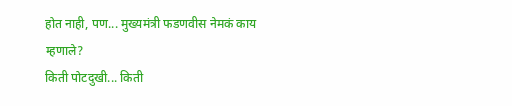होत नाही, पण... मुख्यमंत्री फडणवीस नेमकं काय म्हणाले?
किती पोटदुखी... किती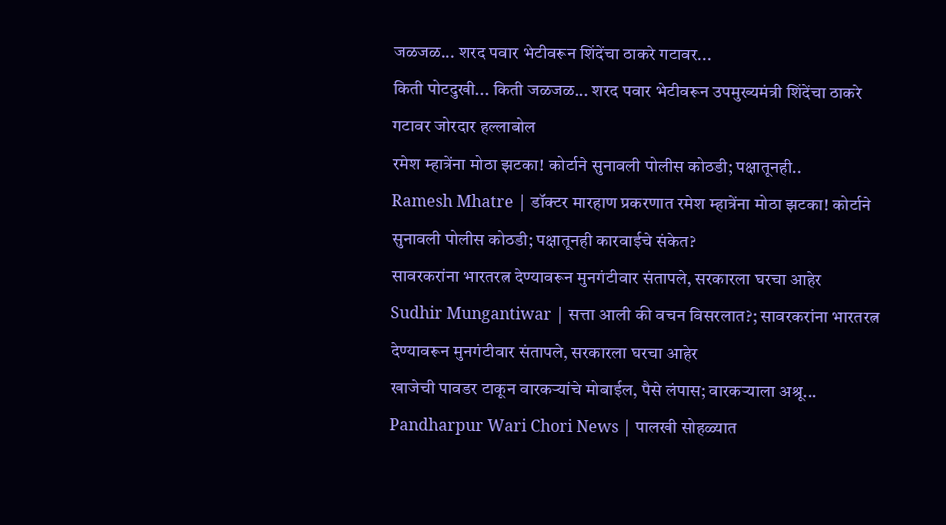जळजळ... शरद पवार भेटीवरून शिंदेंचा ठाकरे गटावर...
किती पोटदुखी... किती जळजळ... शरद पवार भेटीवरून उपमुख्यमंत्री शिंदेंचा ठाकरे गटावर जोरदार हल्लाबोल
रमेश म्हात्रेंना मोठा झटका! कोर्टाने सुनावली पोलीस कोठडी; पक्षातूनही..
Ramesh Mhatre | डॉक्टर मारहाण प्रकरणात रमेश म्हात्रेंना मोठा झटका! कोर्टाने सुनावली पोलीस कोठडी; पक्षातूनही कारवाईचे संकेत?
सावरकरांना भारतरत्न देण्यावरून मुनगंटीवार संतापले, सरकारला घरचा आहेर
Sudhir Mungantiwar | सत्ता आली की वचन विसरलात?; सावरकरांना भारतरत्न देण्यावरून मुनगंटीवार संतापले, सरकारला घरचा आहेर
खाजेची पावडर टाकून वारकऱ्यांचे मोबाईल, पैसे लंपास; वारकऱ्याला अश्रू...
Pandharpur Wari Chori News | पालखी सोहळ्यात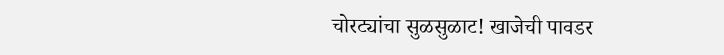चोरट्यांचा सुळसुळाट! खाजेची पावडर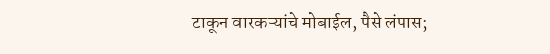टाकून वारकऱ्यांचे मोबाईल, पैसे लंपास;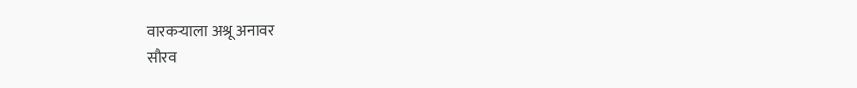वारकऱ्याला अश्रू अनावर
सौरव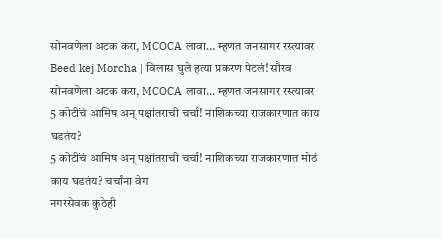सोनवणेला अटक करा, MCOCA लावा... म्हणत जनसागर रस्त्यावर
Beed kej Morcha | विलास घुले हत्या प्रकरण पेटलं! सौरव सोनवणेला अटक करा, MCOCA लावा... म्हणत जनसागर रस्त्यावर
5 कोटींचं आमिष अन् पक्षांतराची चर्चा! नाशिकच्या राजकारणात काय घडतंय?
5 कोटींचं आमिष अन् पक्षांतराची चर्चा! नाशिकच्या राजकारणात मोठं काय घडतंय? चर्चांना वेग
नगरसेवक कुठेही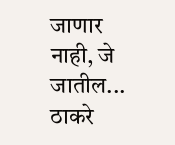जाणार नाही, जे जातील... ठाकरे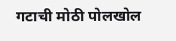गटाची मोठी पोलखोल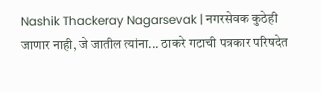Nashik Thackeray Nagarsevak | नगरसेवक कुठेही जाणार नाही, जे जातील त्यांना... ठाकरे गटाची पत्रकार परिषदेत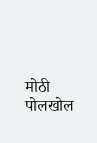मोठी पोलखोल